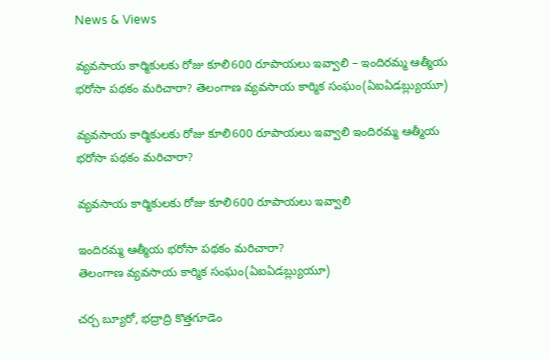News & Views

వ్యవసాయ కార్మికులకు రోజు కూలి600 రూపాయలు ఇవ్వాలి – ఇందిరమ్మ ఆత్మీయ భరోసా పథకం మరిచారా? తెలంగాణ వ్యవసాయ కార్మిక సంఘం(ఏఐఏడబ్ల్యుయూ)

వ్యవసాయ కార్మికులకు రోజు కూలి600 రూపాయలు ఇవ్వాలి ఇందిరమ్మ ఆత్మీయ భరోసా పథకం మరిచారా?

వ్యవసాయ కార్మికులకు రోజు కూలి600 రూపాయలు ఇవ్వాలి

ఇందిరమ్మ ఆత్మీయ భరోసా పథకం మరిచారా?
తెలంగాణ వ్యవసాయ కార్మిక సంఘం(ఏఐఏడబ్ల్యుయూ)

చర్చ బ్యూరో, భద్రాద్రి కొత్తగూడెం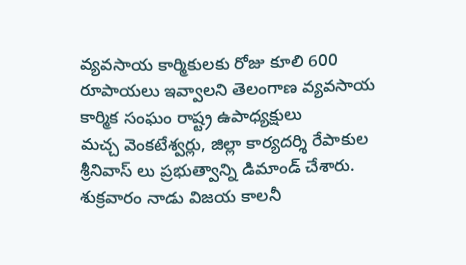వ్యవసాయ కార్మికులకు రోజు కూలి 600 రూపాయలు ఇవ్వాలని తెలంగాణ వ్యవసాయ కార్మిక సంఘం రాష్ట్ర ఉపాధ్యక్షులు
మచ్చ వెంకటేశ్వర్లు, జిల్లా కార్యదర్శి రేపాకుల శ్రీనివాస్ లు ప్రభుత్వాన్ని డిమాండ్ చేశారు. శుక్రవారం నాడు విజయ కాలనీ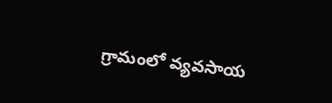గ్రామంలో వ్యవసాయ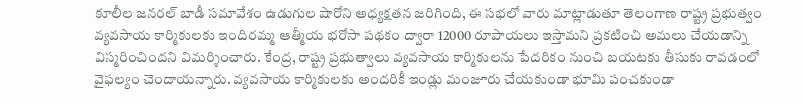కూలీల జనరల్ బాడీ సమావేశం ఉడుగుల షారోని అధ్యక్షతన జరిగింది, ఈ సభలో వారు మాట్లాడుతూ తెలంగాణ రాష్ట్ర ప్రభుత్వం వ్యవసాయ కార్మికులకు ఇందిరమ్మ ఆత్మీయ భరోసా పథకం ద్వారా 12000 రూపాయలు ఇస్తామని ప్రకటించి అమలు చేయడాన్ని విస్మరించిందని విమర్శించారు. కేంద్ర, రాష్ట్ర ప్రభుత్వాలు వ్యవసాయ కార్మికులను పేదరికం నుంచి బయటకు తీసుకు రావడంలో వైఫల్యం చెందాయన్నారు. వ్యవసాయ కార్మికులకు అందరికీ ఇండ్లు మంజూరు చేయకుండా భూమి పంచకుండా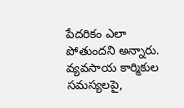పేదరికం ఎలా పోతుందని అన్నారు. వ్యవసాయ కార్మికుల సమస్యలపై,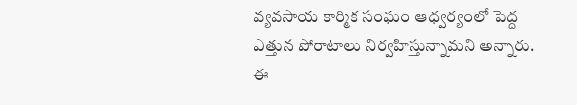వ్యవసాయ కార్మిక సంఘం ఆధ్వర్యంలో పెద్ద ఎత్తున పోరాటాలు నిర్వహిస్తున్నామని అన్నారు. ఈ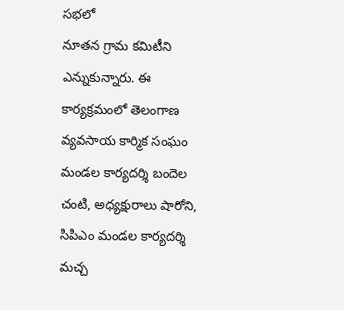సభలో
నూతన గ్రామ కమిటీని ఎన్నుకున్నారు. ఈ కార్యక్రమంలో తెలంగాణ వ్యవసాయ కార్మిక సంఘం మండల కార్యదర్శి బందెల చంటి, అధ్యక్షురాలు షారోని, సిపిఎం మండల కార్యదర్శి మచ్చ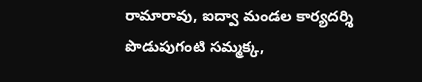రామారావు, ఐద్వా మండల కార్యదర్శి పొడుపుగంటి సమ్మక్క,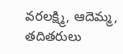వరలక్ష్మి, ఆదెమ్మ, తదితరులు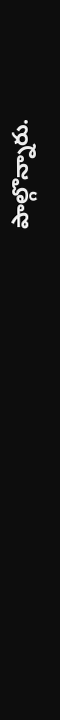పాల్గొన్నారు.